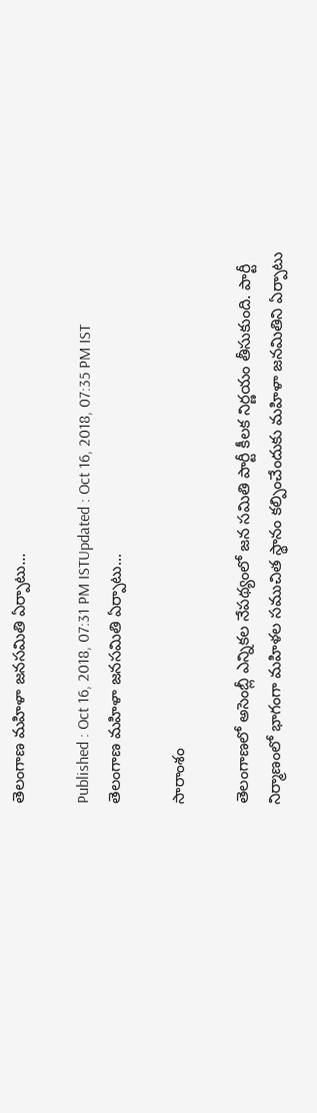తెలంగాణ మహిళా జనసమితి ఏర్పాటు...

Published : Oct 16, 2018, 07:31 PM ISTUpdated : Oct 16, 2018, 07:35 PM IST
తెలంగాణ మహిళా జనసమితి ఏర్పాటు...

సారాంశం

తెలంగాణలో అసెంబ్లీ ఎన్నికల నేపథ్యంలో జన సమితి పార్టీ కీలక నిర్ణయం తీసుకుంది. పార్టీ నిర్మాణంలో భాగంగా మహిళల సముచిత స్థానం కల్పించేందుకు మహిళా జనమితిని ఏర్పాటు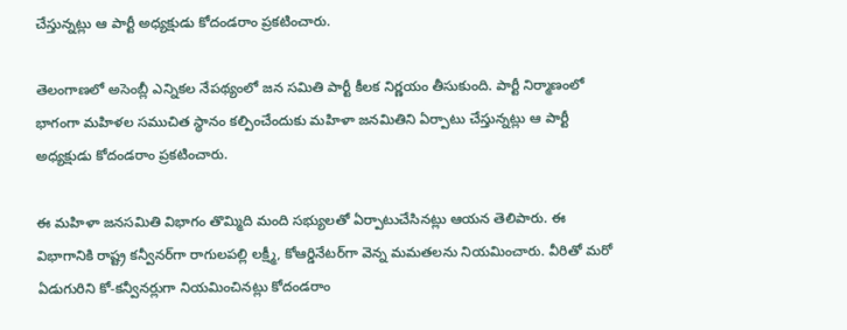చేస్తున్నట్లు ఆ పార్టీ అధ్యక్షుడు కోదండరాం ప్రకటించారు.

తెలంగాణలో అసెంబ్లీ ఎన్నికల నేపథ్యంలో జన సమితి పార్టీ కీలక నిర్ణయం తీసుకుంది. పార్టీ నిర్మాణంలో భాగంగా మహిళల సముచిత స్థానం కల్పించేందుకు మహిళా జనమితిని ఏర్పాటు చేస్తున్నట్లు ఆ పార్టీ అధ్యక్షుడు కోదండరాం ప్రకటించారు.

ఈ మహిళా జనసమితి విభాగం తొమ్మిది మంది సభ్యులతో ఏర్పాటుచేసినట్లు ఆయన తెలిపారు. ఈ విభాగానికి రాష్ట్ర కన్వీనర్‌గా రాగులపల్లి లక్ష్మీ, కోఆర్డినేటర్‌గా వెన్న మమతలను నియమించారు. వీరితో మరో ఏడుగురిని కో-కన్వీనర్లుగా నియమించినట్లు కోదండరాం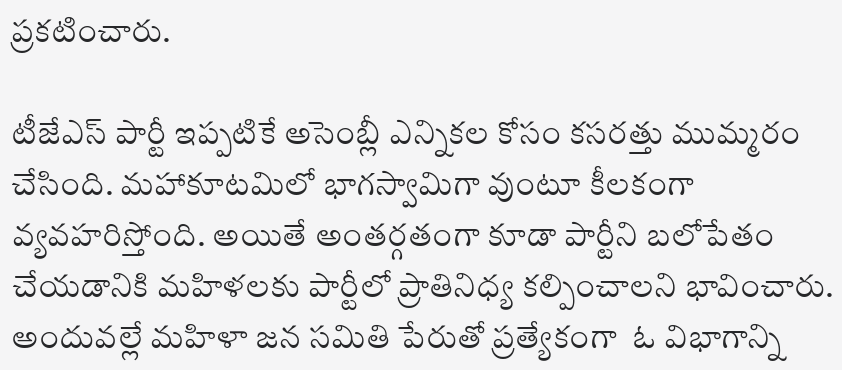ప్రకటించారు.

టీజేఎస్ పార్టీ ఇప్పటికే అసెంబ్లీ ఎన్నికల కోసం కసరత్తు ముమ్మరం చేసింది. మహాకూటమిలో భాగస్వామిగా వుంటూ కీలకంగా వ్యవహరిస్తోంది. అయితే అంతర్గతంగా కూడా పార్టీని బలోపేతం చేయడానికి మహిళలకు పార్టీలో ప్రాతినిధ్య కల్పించాలని భావించారు. అందువల్లే మహిళా జన సమితి పేరుతో ప్రత్యేకంగా  ఓ విభాగాన్ని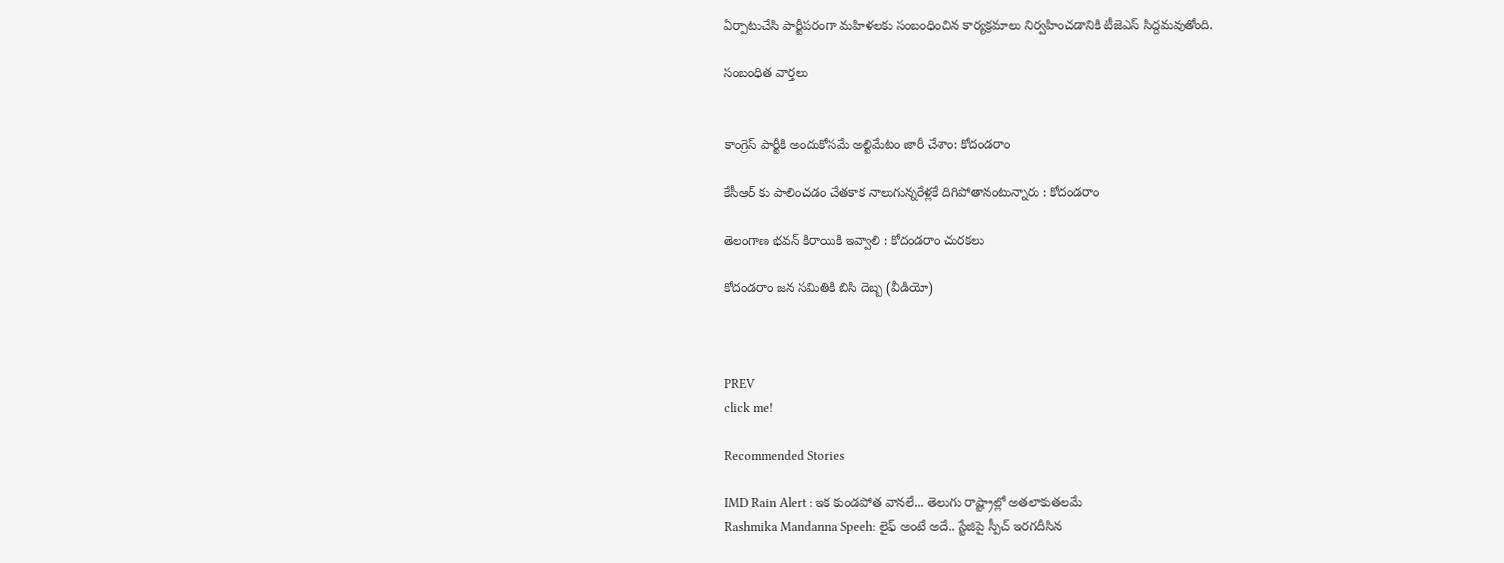ఏర్పాటుచేసి పార్టీపరంగా మహిళలకు సంబంధించిన కార్యక్రమాలు నిర్వహించడానికి టీజెఎస్ సిద్దమవుతోంది.

సంబంధిత వార్తలు


కాంగ్రెస్‌ పార్టీకి అందుకోసమే అల్టిమేటం జారీ చేశాం: కోదండరాం

కేసీఆర్ కు పాలించడం చేతకాక నాలుగున్నరేళ్లకే దిగిపోతానంటున్నారు : కోదండరాం

తెలంగాణ భవన్ కిరాయికి ఇవ్వాలి : కోదండరాం చురకలు

కోదండరాం జన సమితికి బిసి దెబ్బ (వీడియో)



PREV
click me!

Recommended Stories

IMD Rain Alert : ఇక కుండపోత వానలే... తెలుగు రాష్ట్రాల్లో అతలాకుతలమే
Rashmika Mandanna Speeh: లైఫ్ అంటే అదే.. స్టేజిపై స్పీచ్ ఇరగదీసిన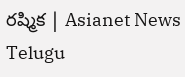రష్మిక | Asianet News Telugu